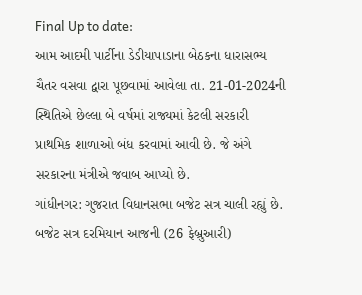Final Up to date:
આમ આદમી પાર્ટીના ડેડીયાપાડાના બેઠકના ધારાસભ્ય ચૈતર વસવા દ્વારા પૂછવામાં આવેલા તા. 21-01-2024ની સ્થિતિએ છેલ્લા બે વર્ષમાં રાજ્યમાં કેટલી સરકારી પ્રાથમિક શાળાઓ બંધ કરવામાં આવી છે. જે અંગે સરકારના મંત્રીએ જવાબ આપ્યો છે.
ગાંધીનગર: ગુજરાત વિધાનસભા બજેટ સત્ર ચાલી રહ્યું છે. બજેટ સત્ર દરમિયાન આજની (26 ફેબ્રુઆરી)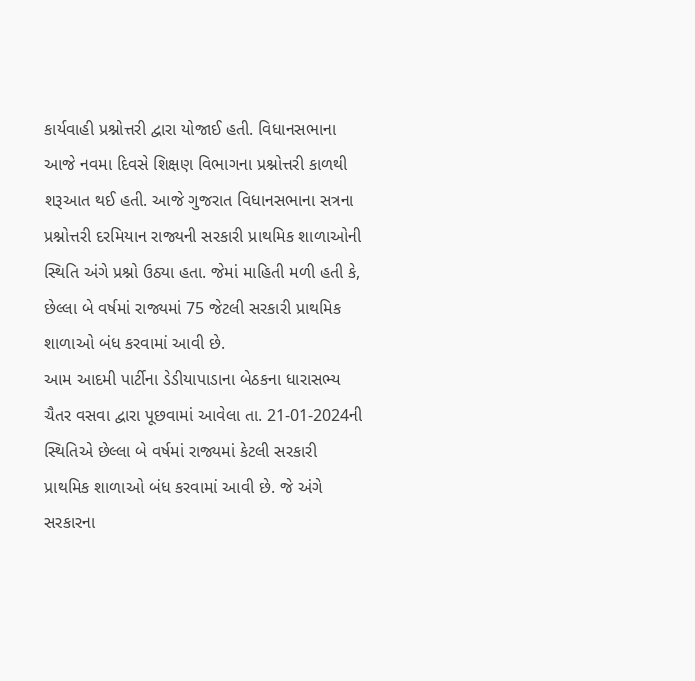કાર્યવાહી પ્રશ્નોત્તરી દ્વારા યોજાઈ હતી. વિધાનસભાના આજે નવમા દિવસે શિક્ષણ વિભાગના પ્રશ્નોત્તરી કાળથી શરૂઆત થઈ હતી. આજે ગુજરાત વિધાનસભાના સત્રના પ્રશ્નોત્તરી દરમિયાન રાજ્યની સરકારી પ્રાથમિક શાળાઓની સ્થિતિ અંગે પ્રશ્નો ઉઠ્યા હતા. જેમાં માહિતી મળી હતી કે, છેલ્લા બે વર્ષમાં રાજ્યમાં 75 જેટલી સરકારી પ્રાથમિક શાળાઓ બંધ કરવામાં આવી છે.
આમ આદમી પાર્ટીના ડેડીયાપાડાના બેઠકના ધારાસભ્ય ચૈતર વસવા દ્વારા પૂછવામાં આવેલા તા. 21-01-2024ની સ્થિતિએ છેલ્લા બે વર્ષમાં રાજ્યમાં કેટલી સરકારી પ્રાથમિક શાળાઓ બંધ કરવામાં આવી છે. જે અંગે સરકારના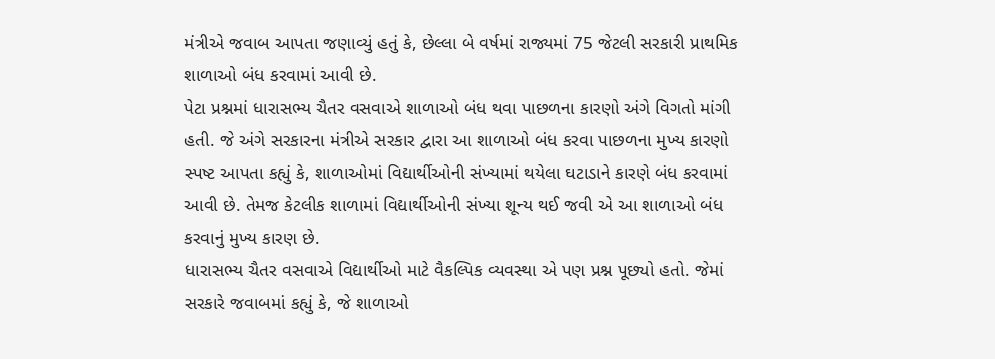મંત્રીએ જવાબ આપતા જણાવ્યું હતું કે, છેલ્લા બે વર્ષમાં રાજ્યમાં 75 જેટલી સરકારી પ્રાથમિક શાળાઓ બંધ કરવામાં આવી છે.
પેટા પ્રશ્નમાં ધારાસભ્ય ચૈતર વસવાએ શાળાઓ બંધ થવા પાછળના કારણો અંગે વિગતો માંગી હતી. જે અંગે સરકારના મંત્રીએ સરકાર દ્વારા આ શાળાઓ બંધ કરવા પાછળના મુખ્ય કારણો સ્પષ્ટ આપતા કહ્યું કે, શાળાઓમાં વિદ્યાર્થીઓની સંખ્યામાં થયેલા ઘટાડાને કારણે બંધ કરવામાં આવી છે. તેમજ કેટલીક શાળામાં વિદ્યાર્થીઓની સંખ્યા શૂન્ય થઈ જવી એ આ શાળાઓ બંધ કરવાનું મુખ્ય કારણ છે.
ધારાસભ્ય ચૈતર વસવાએ વિદ્યાર્થીઓ માટે વૈકલ્પિક વ્યવસ્થા એ પણ પ્રશ્ન પૂછ્યો હતો. જેમાં સરકારે જવાબમાં કહ્યું કે, જે શાળાઓ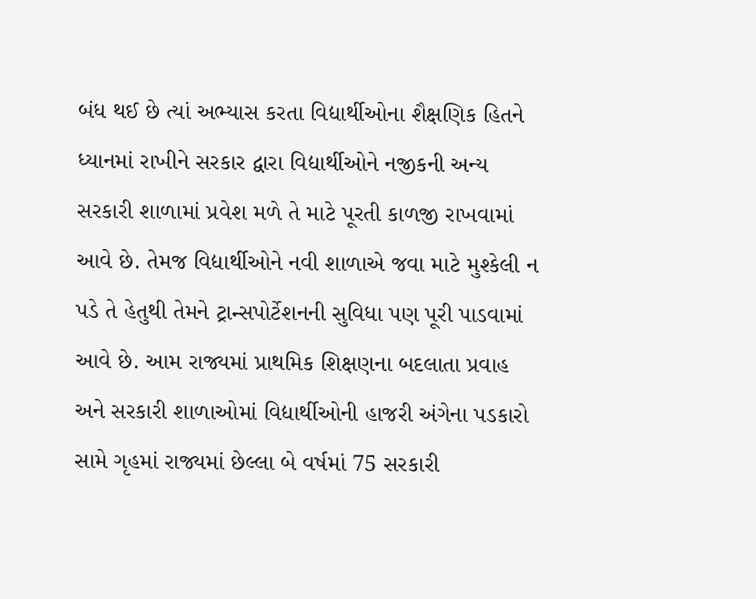બંધ થઈ છે ત્યાં અભ્યાસ કરતા વિદ્યાર્થીઓના શૈક્ષણિક હિતને ધ્યાનમાં રાખીને સરકાર દ્વારા વિદ્યાર્થીઓને નજીકની અન્ય સરકારી શાળામાં પ્રવેશ મળે તે માટે પૂરતી કાળજી રાખવામાં આવે છે. તેમજ વિદ્યાર્થીઓને નવી શાળાએ જવા માટે મુશ્કેલી ન પડે તે હેતુથી તેમને ટ્રાન્સપોર્ટેશનની સુવિધા પણ પૂરી પાડવામાં આવે છે. આમ રાજ્યમાં પ્રાથમિક શિક્ષણના બદલાતા પ્રવાહ અને સરકારી શાળાઓમાં વિદ્યાર્થીઓની હાજરી અંગેના પડકારો સામે ગૃહમાં રાજ્યમાં છેલ્લા બે વર્ષમાં 75 સરકારી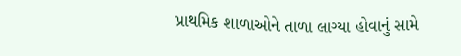પ્રાથમિક શાળાઓને તાળા લાગ્યા હોવાનું સામે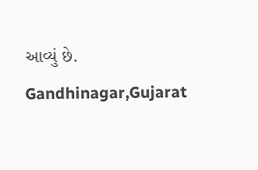આવ્યું છે.
Gandhinagar,Gujarat